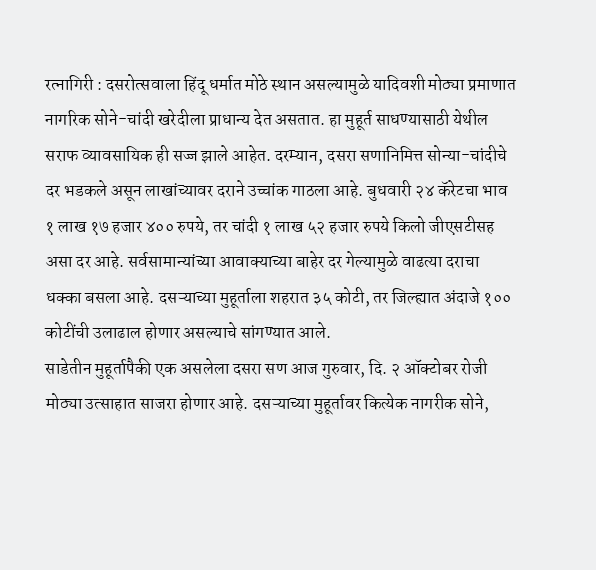रत्नागिरी : दसरोत्सवाला हिंदू धर्मात मोठे स्थान असल्यामुळे यादिवशी मोठ्या प्रमाणात नागरिक सोने-चांदी खरेदीला प्राधान्य देत असतात. हा मुहूर्त साधण्यासाठी येथील सराफ व्यावसायिक ही सज्ज झाले आहेत. दरम्यान, दसरा सणानिमित्त सोन्या-चांदीचे दर भडकले असून लाखांच्यावर दराने उच्चांक गाठला आहे. बुधवारी २४ कॅरेटचा भाव १ लाख १७ हजार ४०० रुपये, तर चांदी १ लाख ५२ हजार रुपये किलो जीएसटीसह असा दर आहे. सर्वसामान्यांच्या आवाक्याच्या बाहेर दर गेल्यामुळे वाढत्या दराचा धक्का बसला आहे. दसऱ्याच्या मुहूर्ताला शहरात ३५ कोटी, तर जिल्ह्यात अंदाजे १०० कोटींची उलाढाल होणार असल्याचे सांगण्यात आले.
साडेतीन मुहूर्तापैकी एक असलेला दसरा सण आज गुरुवार, दि. २ ऑक्टोबर रोजी मोठ्या उत्साहात साजरा होणार आहे. दसऱ्याच्या मुहूर्तावर कित्येक नागरीक सोने,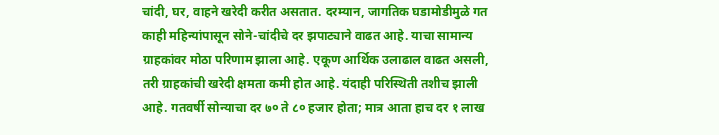चांदी, घर, वाहने खरेदी करीत असतात. दरम्यान, जागतिक घडामोडीमुळे गत काही महिन्यांपासून सोने-चांदीचे दर झपाट्याने वाढत आहे. याचा सामान्य ग्राहकांवर मोठा परिणाम झाला आहे. एकूण आर्थिक उलाढाल वाढत असली, तरी ग्राहकांची खरेदी क्षमता कमी होत आहे. यंदाही परिस्थिती तशीच झाली आहे. गतवर्षी सोन्याचा दर ७० ते ८० हजार होता; मात्र आता हाच दर १ लाख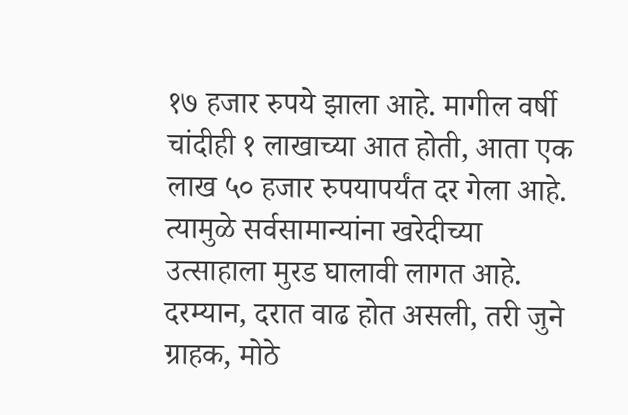१७ हजार रुपये झाला आहे. मागील वर्षी चांदीही १ लाखाच्या आत होती, आता एक लाख ५० हजार रुपयापर्यंत दर गेला आहे.
त्यामुळे सर्वसामान्यांना खरेदीच्या उत्साहाला मुरड घालावी लागत आहे. दरम्यान, दरात वाढ होत असली, तरी जुने ग्राहक, मोठे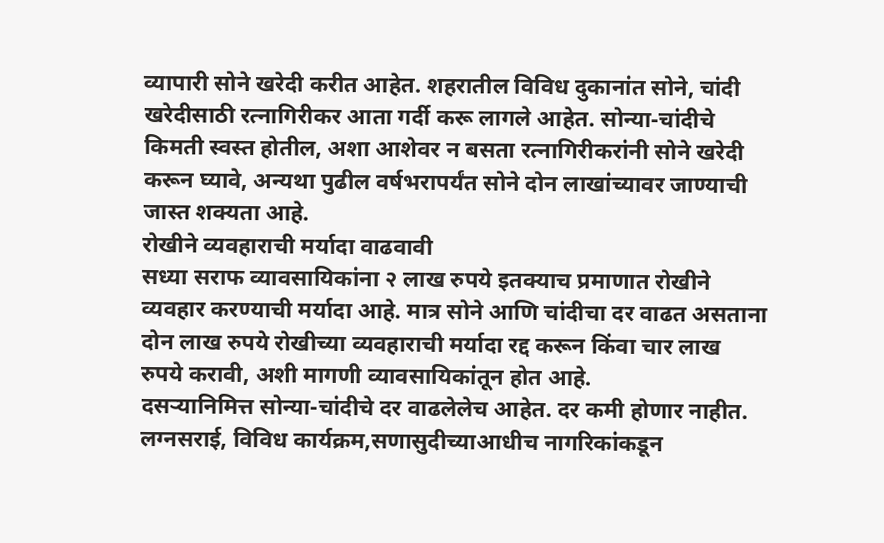व्यापारी सोने खरेदी करीत आहेत. शहरातील विविध दुकानांत सोने, चांदी खरेदीसाठी रत्नागिरीकर आता गर्दी करू लागले आहेत. सोन्या-चांदीचे किमती स्वस्त होतील, अशा आशेवर न बसता रत्नागिरीकरांनी सोने खरेदी करून घ्यावे, अन्यथा पुढील वर्षभरापर्यंत सोने दोन लाखांच्यावर जाण्याची जास्त शक्यता आहे.
रोखीने व्यवहाराची मर्यादा वाढवावी
सध्या सराफ व्यावसायिकांना २ लाख रुपये इतक्याच प्रमाणात रोखीने व्यवहार करण्याची मर्यादा आहे. मात्र सोने आणि चांदीचा दर वाढत असताना दोन लाख रुपये रोखीच्या व्यवहाराची मर्यादा रद्द करून किंवा चार लाख रुपये करावी, अशी मागणी व्यावसायिकांतून होत आहे.
दसऱ्यानिमित्त सोन्या-चांदीचे दर वाढलेलेच आहेत. दर कमी होणार नाहीत. लग्नसराई, विविध कार्यक्रम,सणासुदीच्याआधीच नागरिकांकडून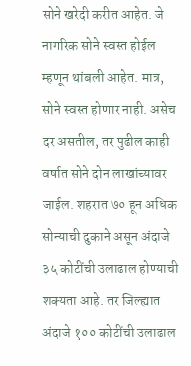सोने खरेदी करीत आहेत. जे नागरिक सोने स्वस्त होईल म्हणून थांबली आहेत. मात्र, सोने स्वस्त होणार नाही. असेच दर असतील, तर पुढील काही वर्षात सोने दोन लाखांच्यावर जाईल. शहरात ७० हून अधिक सोन्याची दुकाने असून अंदाजे ३५ कोटींची उलाढाल होण्याची शक्यता आहे. तर जिल्ह्यात अंदाजे १०० कोटींची उलाढाल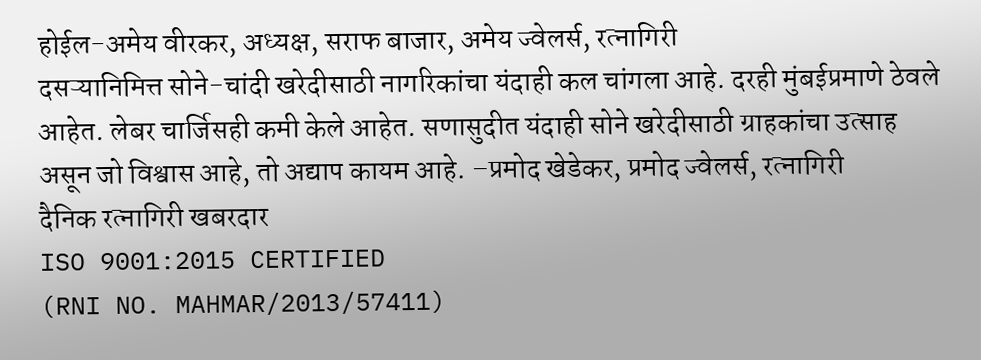होईल-अमेय वीरकर, अध्यक्ष, सराफ बाजार, अमेय ज्वेलर्स, रत्नागिरी
दसऱ्यानिमित्त सोने-चांदी खरेदीसाठी नागरिकांचा यंदाही कल चांगला आहे. दरही मुंबईप्रमाणे ठेवले आहेत. लेबर चार्जिसही कमी केले आहेत. सणासुदीत यंदाही सोने खरेदीसाठी ग्राहकांचा उत्साह असून जो विश्वास आहे, तो अद्याप कायम आहे. –प्रमोद खेडेकर, प्रमोद ज्वेलर्स, रत्नागिरी
दैनिक रत्नागिरी खबरदार
ISO 9001:2015 CERTIFIED
(RNI NO. MAHMAR/2013/57411)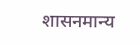शासनमान्य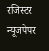रजिस्टर न्यूजपेपर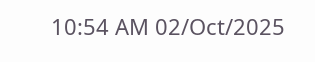10:54 AM 02/Oct/2025